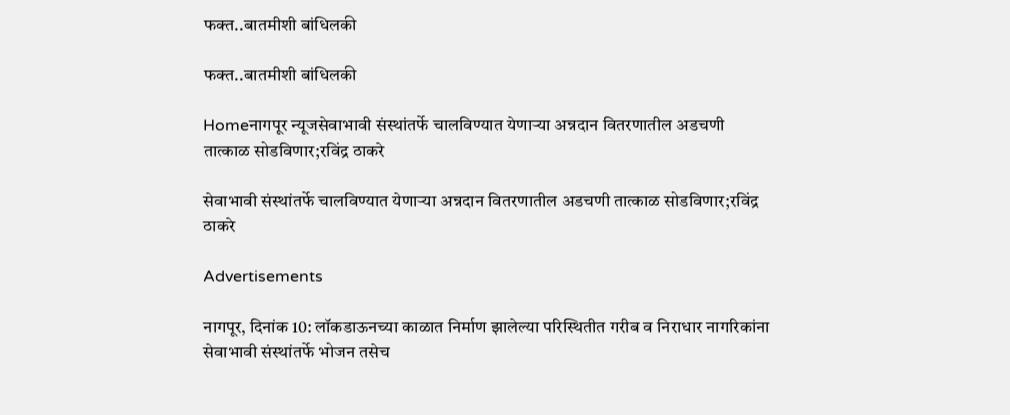फक्त..बातमीशी बांधिलकी

फक्त..बातमीशी बांधिलकी

Homeनागपूर न्यूजसेवाभावी संस्थांतर्फे चालविण्यात येणाऱ्या अन्नदान वितरणातील अडचणी तात्काळ सोडविणार;रविंद्र ठाकरे

सेवाभावी संस्थांतर्फे चालविण्यात येणाऱ्या अन्नदान वितरणातील अडचणी तात्काळ सोडविणार;रविंद्र ठाकरे

Advertisements

नागपूर, दिनांक 10: लॉकडाऊनच्या काळात निर्माण झालेल्या परिस्थितीत गरीब व निराधार नागरिकांना सेवाभावी संस्थांतर्फे भोजन तसेच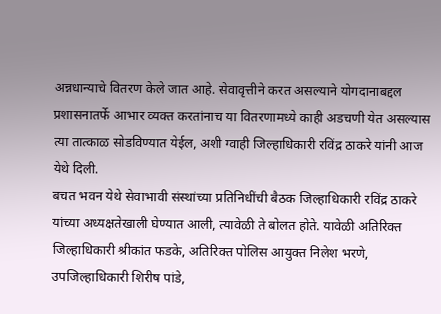अन्नधान्याचे वितरण केले जात आहे. सेवावृत्तीने करत असल्याने योगदानाबद्दल प्रशासनातर्फे आभार व्यक्त करतांनाच या वितरणामध्ये काही अडचणी येत असल्यास त्या तात्काळ सोडविण्यात येईल, अशी ग्वाही जिल्हाधिकारी रविंद्र ठाकरे यांनी आज येथे दिली.
बचत भवन येथे सेवाभावी संस्थांच्या प्रतिनिधींची बैठक जिल्हाधिकारी रविंद्र ठाकरे यांच्या अध्यक्षतेखाली घेण्यात आली, त्यावेळी ते बोलत होते. यावेळी अतिरिक्त जिल्हाधिकारी श्रीकांत फडके, अतिरिक्त पोलिस आयुक्त निलेश भरणे, उपजिल्हाधिकारी शिरीष पांडे,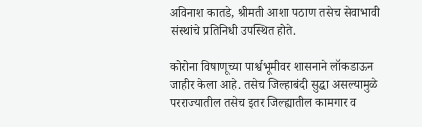अविनाश कातडे, श्रीमती आशा पठाण तसेच सेवाभावी संस्थांचे प्रतिनिधी उपस्थित होते.

कोरोना विषाणूच्या पार्श्वभूमीवर शासनाने लॉकडाऊन जाहीर केला आहे. तसेच जिल्हाबंदी सुद्धा असल्यामुळे परराज्यातील तसेच इतर जिल्ह्यातील कामगार व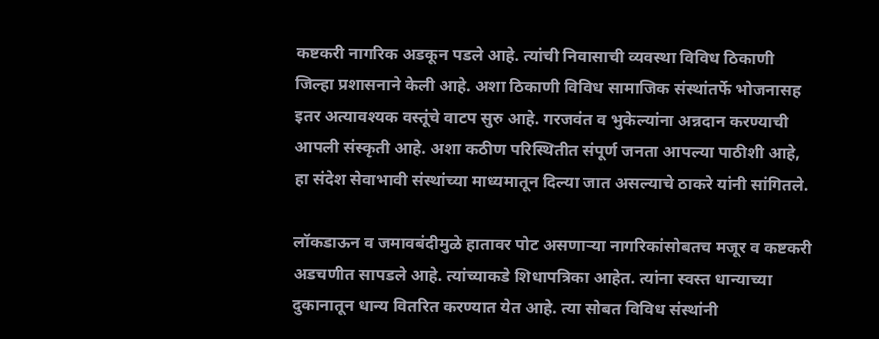कष्टकरी नागरिक अडकून पडले आहे. त्यांची निवासाची व्यवस्था विविध ठिकाणी जिल्हा प्रशासनाने केली आहे. अशा ठिकाणी विविध सामाजिक संस्थांतर्फे भोजनासह इतर अत्यावश्यक वस्तूंचे वाटप सुरु आहे. गरजवंत व भुकेल्यांना अन्नदान करण्याची आपली संस्कृती आहे. अशा कठीण परिस्थितीत संपूर्ण जनता आपल्या पाठीशी आहे, हा संदेश सेवाभावी संस्थांच्या माध्यमातून दिल्या जात असल्याचे ठाकरे यांनी सांगितले.

लॉकडाऊन व जमावबंदीमुळे हातावर पोट असणाऱ्या नागरिकांसोबतच मजूर व कष्टकरी अडचणीत सापडले आहे. त्यांच्याकडे शिधापत्रिका आहेत. त्यांना स्वस्त धान्याच्या दुकानातून धान्य वितरित करण्यात येत आहे. त्या सोबत विविध संस्थांनी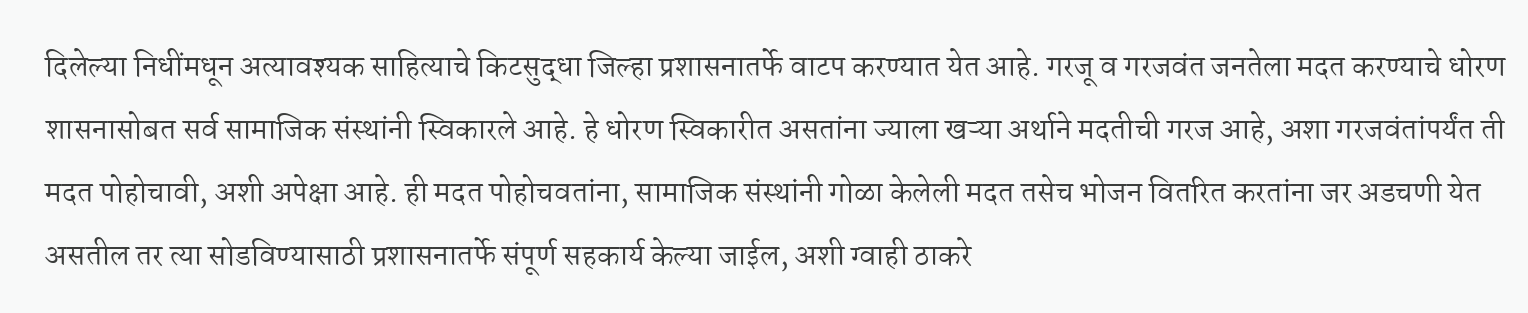दिलेल्या निधींमधून अत्यावश्यक साहित्याचे किटसुद्धा जिल्हा प्रशासनातर्फे वाटप करण्यात येत आहे. गरजू व गरजवंत जनतेला मदत करण्याचे धोरण शासनासोबत सर्व सामाजिक संस्थांनी स्विकारले आहे. हे धोरण स्विकारीत असतांना ज्याला खऱ्या अर्थाने मदतीची गरज आहे, अशा गरजवंतांपर्यंत ती मदत पोहोचावी, अशी अपेक्षा आहे. ही मदत पोहोचवतांना, सामाजिक संस्थांनी गोळा केलेली मदत तसेच भोजन वितरित करतांना जर अडचणी येत असतील तर त्या सोडविण्यासाठी प्रशासनातर्फे संपूर्ण सहकार्य केल्या जाईल, अशी ग्वाही ठाकरे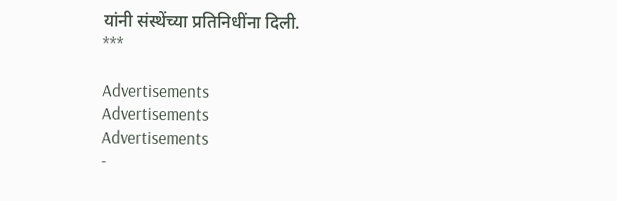यांनी संस्थेंच्या प्रतिनिधींना दिली.
***

Advertisements
Advertisements
Advertisements
-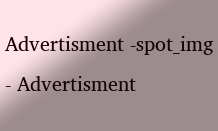Advertisment -spot_img
- Advertisment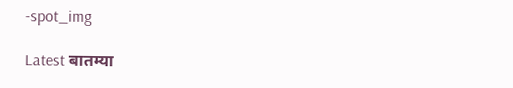-spot_img

Latest बातम्या